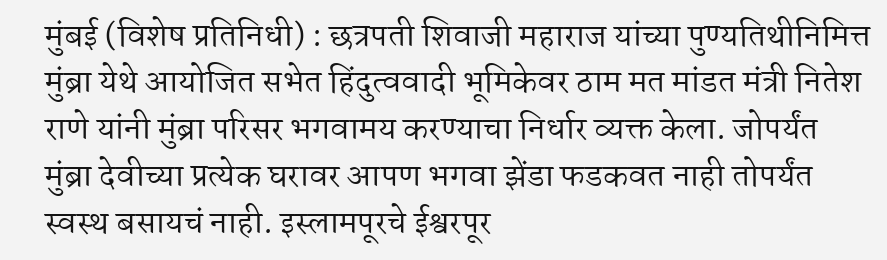मुंबई (विशेष प्रतिनिधी) : छत्रपती शिवाजी महाराज यांच्या पुण्यतिथीनिमित्त मुंब्रा येथे आयोजित सभेत हिंदुत्ववादी भूमिकेवर ठाम मत मांडत मंत्री नितेश राणे यांनी मुंब्रा परिसर भगवामय करण्याचा निर्धार व्यक्त केला. जोपर्यंत मुंब्रा देवीच्या प्रत्येक घरावर आपण भगवा झेंडा फडकवत नाही तोपर्यंत स्वस्थ बसायचं नाही. इस्लामपूरचे ईश्वरपूर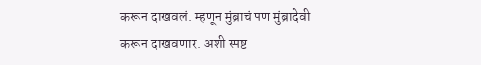करून दाखवलं. म्हणून मुंब्राचं पण मुंब्रादेवी करून दाखवणार. अशी स्पष्ट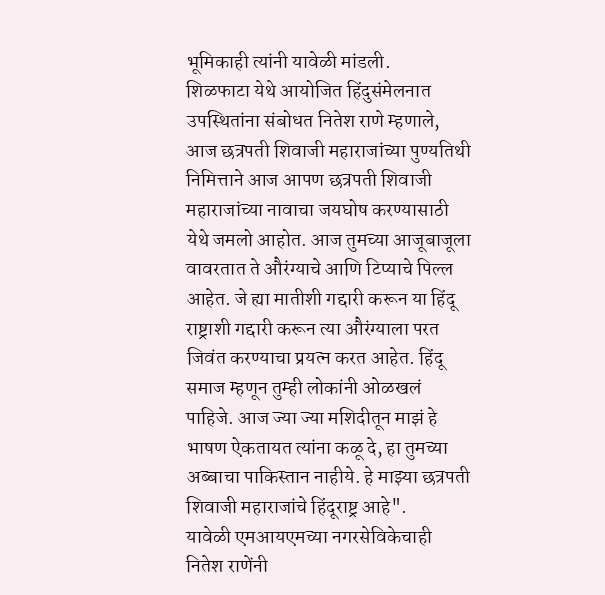भूमिकाही त्यांनी यावेळी मांडली.
शिळफाटा येथे आयोजित हिंदुसंमेलनात उपस्थितांना संबोधत नितेश राणे म्हणाले, आज छत्रपती शिवाजी महाराजांच्या पुण्यतिथी निमित्ताने आज आपण छत्रपती शिवाजी महाराजांच्या नावाचा जयघोष करण्यासाठी येथे जमलो आहोत. आज तुमच्या आजूबाजूला वावरतात ते औरंग्याचे आणि टिप्याचे पिल्ल आहेत. जे ह्या मातीशी गद्दारी करून या हिंदू राष्ट्राशी गद्दारी करून त्या औरंग्याला परत जिवंत करण्याचा प्रयत्न करत आहेत. हिंदू समाज म्हणून तुम्ही लोकांनी ओळखलं पाहिजे. आज ज्या ज्या मशिदीतून माझं हे भाषण ऐकतायत त्यांना कळू दे, हा तुमच्या अब्बाचा पाकिस्तान नाहीये. हे माझ्या छत्रपती शिवाजी महाराजांचे हिंदूराष्ट्र आहे".
यावेळी एमआयएमच्या नगरसेविकेचाही नितेश राणेंनी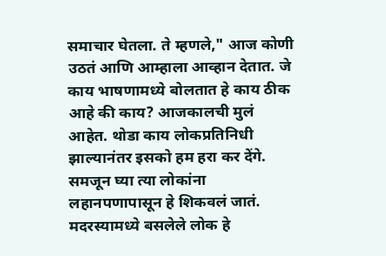समाचार घेतला. ते म्हणले," आज कोणी उठतं आणि आम्हाला आव्हान देतात. जे काय भाषणामध्ये बोलतात हे काय ठीक आहे की काय? आजकालची मुलं आहेत. थोडा काय लोकप्रतिनिधी झाल्यानंतर इसको हम हरा कर देंगे. समजून घ्या त्या लोकांना लहानपणापासून हे शिकवलं जातं. मदरस्यामध्ये बसलेले लोक हे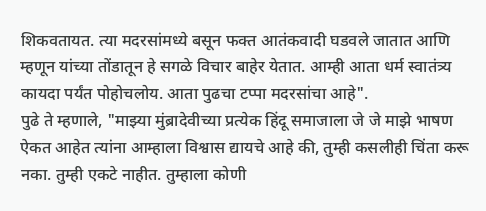शिकवतायत. त्या मदरसांमध्ये बसून फक्त आतंकवादी घडवले जातात आणि म्हणून यांच्या तोंडातून हे सगळे विचार बाहेर येतात. आम्ही आता धर्म स्वातंत्र्य कायदा पर्यंत पोहोचलोय. आता पुढचा टप्पा मदरसांचा आहे".
पुढे ते म्हणाले, "माझ्या मुंब्रादेवीच्या प्रत्येक हिंदू समाजाला जे जे माझे भाषण ऐकत आहेत त्यांना आम्हाला विश्वास द्यायचे आहे की, तुम्ही कसलीही चिंता करू नका. तुम्ही एकटे नाहीत. तुम्हाला कोणी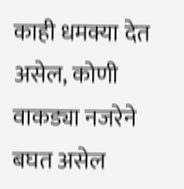काही धमक्या देत असेल, कोणी वाकड्या नजरेने बघत असेल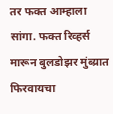तर फक्त आम्हाला सांगा. फक्त रिव्हर्स मारून बुलडोझर मुंब्य्रात फिरवायचा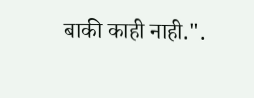बाकी काही नाही.".